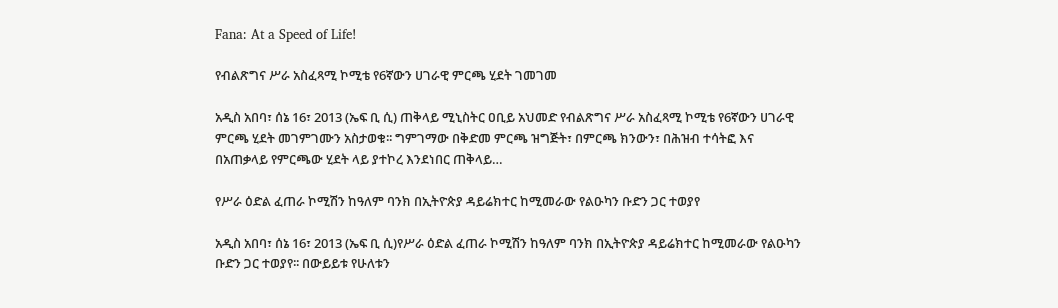Fana: At a Speed of Life!

የብልጽግና ሥራ አስፈጻሚ ኮሚቴ የ6ኛውን ሀገራዊ ምርጫ ሂደት ገመገመ

አዲስ አበባ፣ ሰኔ 16፣ 2013 (ኤፍ ቢ ሲ) ጠቅላይ ሚኒስትር ዐቢይ አህመድ የብልጽግና ሥራ አስፈጻሚ ኮሚቴ የ6ኛውን ሀገራዊ ምርጫ ሂደት መገምገሙን አስታወቁ፡፡ ግምገማው በቅድመ ምርጫ ዝግጅት፣ በምርጫ ክንውን፣ በሕዝብ ተሳትፎ እና በአጠቃላይ የምርጫው ሂደት ላይ ያተኮረ እንደነበር ጠቅላይ…

የሥራ ዕድል ፈጠራ ኮሚሽን ከዓለም ባንክ በኢትዮጵያ ዳይሬክተር ከሚመራው የልዑካን ቡድን ጋር ተወያየ

አዲስ አበባ፣ ሰኔ 16፣ 2013 (ኤፍ ቢ ሲ)የሥራ ዕድል ፈጠራ ኮሚሽን ከዓለም ባንክ በኢትዮጵያ ዳይሬክተር ከሚመራው የልዑካን ቡድን ጋር ተወያየ፡፡ በውይይቱ የሁለቱን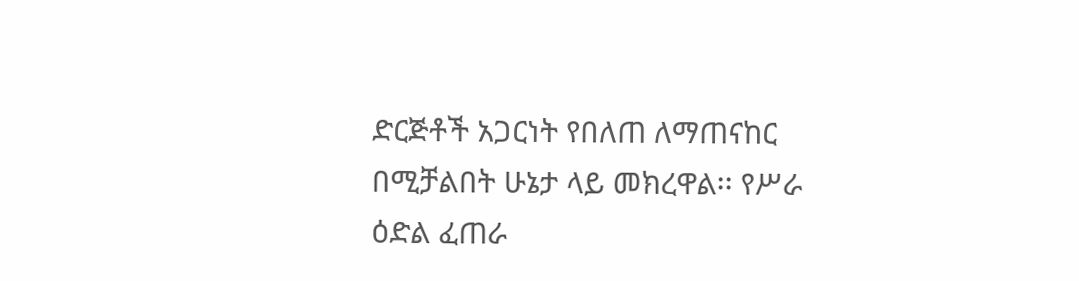ድርጅቶች አጋርነት የበለጠ ለማጠናከር በሚቻልበት ሁኔታ ላይ መክረዋል፡፡ የሥራ ዕድል ፈጠራ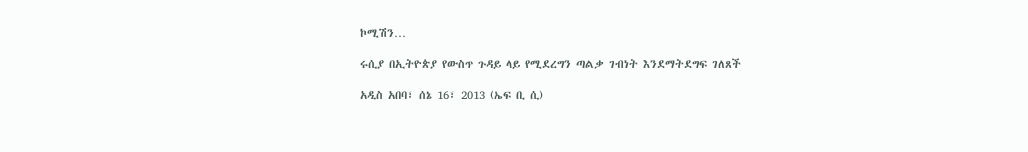ኮሚሽን…

ሩሲያ በኢትዮጵያ የውስጥ ጉዳይ ላይ የሚደረግን ጣልቃ ገብነት እንደማትደግፍ ገለጸች

አዲስ አበባ፣ ሰኔ 16፣ 2013 (ኤፍ ቢ ሲ)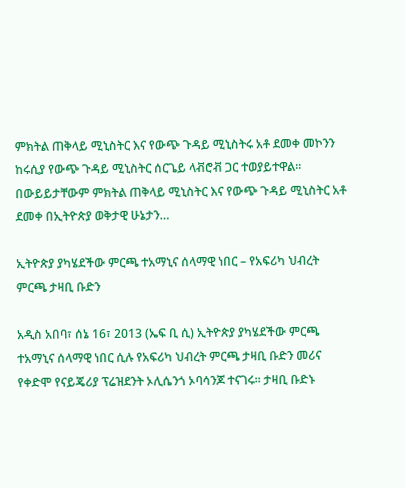ምክትል ጠቅላይ ሚኒስትር እና የውጭ ጉዳይ ሚኒስትሩ አቶ ደመቀ መኮንን ከሩሲያ የውጭ ጉዳይ ሚኒስትር ሰርጌይ ላቭሮቭ ጋር ተወያይተዋል፡፡ በውይይታቸውም ምክትል ጠቅላይ ሚኒስትር እና የውጭ ጉዳይ ሚኒስትር አቶ ደመቀ በኢትዮጵያ ወቅታዊ ሁኔታን…

ኢትዮጵያ ያካሄደችው ምርጫ ተአማኒና ሰላማዊ ነበር – የአፍሪካ ህብረት ምርጫ ታዛቢ ቡድን

አዲስ አበባ፣ ሰኔ 16፣ 2013 (ኤፍ ቢ ሲ) ኢትዮጵያ ያካሄደችው ምርጫ ተአማኒና ሰላማዊ ነበር ሲሉ የአፍሪካ ህብረት ምርጫ ታዛቢ ቡድን መሪና የቀድሞ የናይጄሪያ ፕሬዝደንት ኦሊሴንጎ ኦባሳንጆ ተናገሩ። ታዛቢ ቡድኑ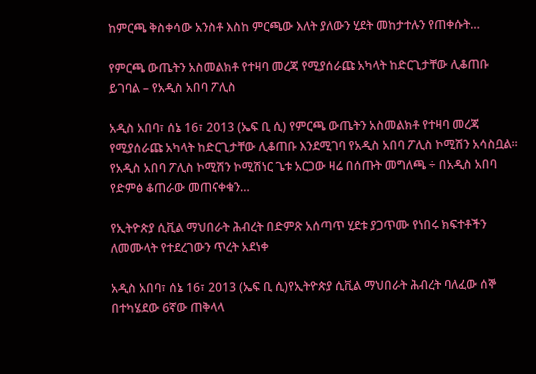ከምርጫ ቅስቀሳው አንስቶ እስከ ምርጫው እለት ያለውን ሂደት መከታተሉን የጠቀሱት…

የምርጫ ውጤትን አስመልክቶ የተዛባ መረጃ የሚያሰራጩ አካላት ከድርጊታቸው ሊቆጠቡ ይገባል – የአዲስ አበባ ፖሊስ

አዲስ አበባ፣ ሰኔ 16፣ 2013 (ኤፍ ቢ ሲ) የምርጫ ውጤትን አስመልክቶ የተዛባ መረጃ የሚያሰራጩ አካላት ከድርጊታቸው ሊቆጠቡ እንደሚገባ የአዲስ አበባ ፖሊስ ኮሚሽን አሳስቧል፡፡ የአዲስ አበባ ፖሊስ ኮሚሽን ኮሚሽነር ጌቱ አርጋው ዛሬ በሰጡት መግለጫ ÷ በአዲስ አበባ የድምፅ ቆጠራው መጠናቀቁን…

የኢትዮጵያ ሲቪል ማህበራት ሕብረት በድምጽ አሰጣጥ ሂደቱ ያጋጥሙ የነበሩ ክፍተቶችን ለመሙላት የተደረገውን ጥረት አደነቀ

አዲስ አበባ፣ ሰኔ 16፣ 2013 (ኤፍ ቢ ሲ)የኢትዮጵያ ሲቪል ማህበራት ሕብረት ባለፈው ሰኞ በተካሄደው 6ኛው ጠቅላላ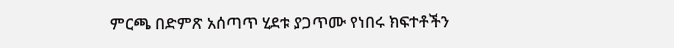ምርጫ በድምጽ አሰጣጥ ሂደቱ ያጋጥሙ የነበሩ ክፍተቶችን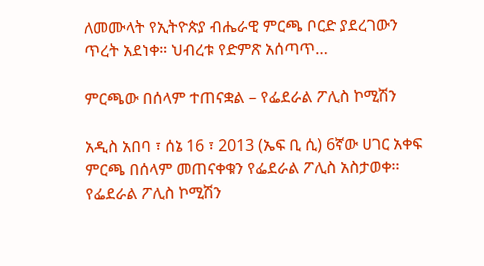ለመሙላት የኢትዮጵያ ብሔራዊ ምርጫ ቦርድ ያደረገውን ጥረት አደነቀ። ህብረቱ የድምጽ አሰጣጥ…

ምርጫው በሰላም ተጠናቋል – የፌደራል ፖሊስ ኮሚሽን

አዲስ አበባ ፣ ሰኔ 16 ፣ 2013 (ኤፍ ቢ ሲ) 6ኛው ሀገር አቀፍ ምርጫ በሰላም መጠናቀቁን የፌደራል ፖሊስ አስታወቀ፡፡ የፌደራል ፖሊስ ኮሚሽን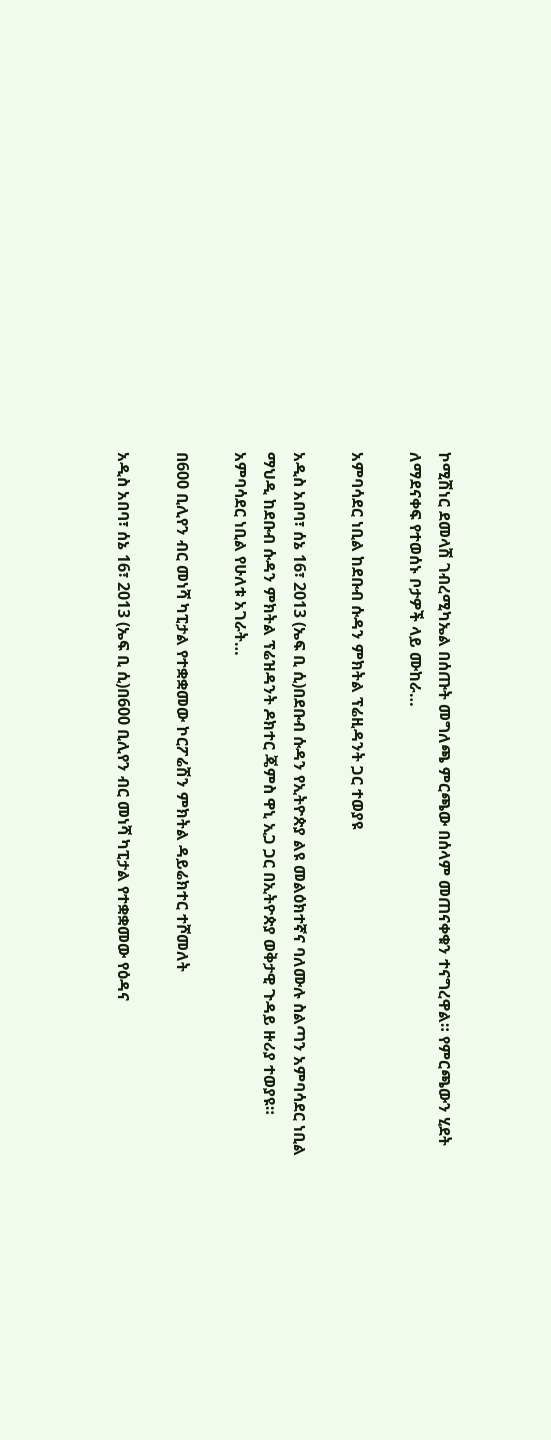ኮሚሽነር ደመላሽ ገብረሚካኤል በሰጡት መግለጫ ምርጫው በሰላም መጠናቀቁን ተናግረዋል። የምርጫውን ሂደት ለማደናቀፍ የተወሰኑ ቦታዎች ላይ ሙከራ…

አምባሳደር ነቢል ከደቡብ ሱዳን ምክትል ፕሬዚዳንት ጋር ተወያዩ

አዲስ አበባ፣ ሰኔ 16፣ 2013 (ኤፍ ቢ ሲ)በደቡብ ሱዳን የኢትዮጵያ ልዩ መልዕክተኛና ባለሙሉ ስልጣን አምባሳደር ነቢል ማህዲ ከደቡብ ሱዳን ምክትል ፕሬዝዳንት ዶክተር ጄምስ ዋኒ ኢጋ ጋር በኢትዮጵያ ወቅታዊ ጉዳይ ዙሪያ ተወያዩ። አምባሳደር ነቢል የሁለቱ አገራት…

በ600 ቢሊየን ብር መነሻ ካፒታል የተቋቋመው ኮርፖሬሽን ምክትል ዳይሬክተር ተሾመለት

አዲስ አበባ፣ ሰኔ 16፣ 2013 (ኤፍ ቢ ሲ)በ600 ቢሊየን ብር መነሻ ካፒታል የተቋቋመው የዕዳና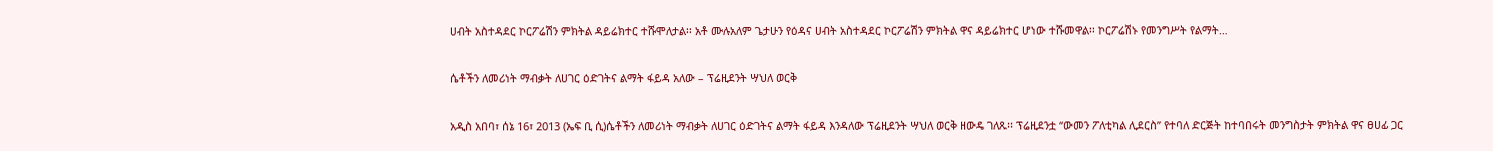ሀብት አስተዳደር ኮርፖሬሽን ምክትል ዳይሬክተር ተሹሞለታል፡፡ አቶ ሙሉአለም ጌታሁን የዕዳና ሀብት አስተዳደር ኮርፖሬሽን ምክትል ዋና ዳይሬክተር ሆነው ተሹመዋል፡፡ ኮርፖሬሽኑ የመንግሥት የልማት…

ሴቶችን ለመሪነት ማብቃት ለሀገር ዕድገትና ልማት ፋይዳ አለው – ፕሬዚደንት ሣህለ ወርቅ

አዲስ አበባ፣ ሰኔ 16፣ 2013 (ኤፍ ቢ ሲ)ሴቶችን ለመሪነት ማብቃት ለሀገር ዕድገትና ልማት ፋይዳ እንዳለው ፕሬዚደንት ሣህለ ወርቅ ዘውዴ ገለጹ፡፡ ፕሬዚደንቷ ‘‘ውመን ፖለቲካል ሊደርስ’’ የተባለ ድርጅት ከተባበሩት መንግስታት ምክትል ዋና ፀሀፊ ጋር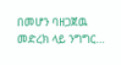በመሆን ባዘጋጀዉ መድረክ ላይ ንግግር…